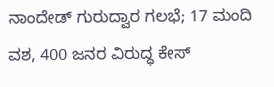ನಾಂದೇಡ್ ಗುರುದ್ವಾರ ಗಲಭೆ; 17 ಮಂದಿ ವಶ, 400 ಜನರ ವಿರುದ್ಧ ಕೇಸ್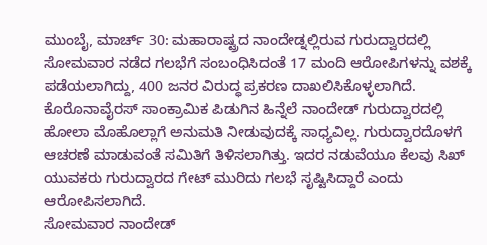ಮುಂಬೈ, ಮಾರ್ಚ್ 30: ಮಹಾರಾಷ್ಟ್ರದ ನಾಂದೇಡ್ನಲ್ಲಿರುವ ಗುರುದ್ವಾರದಲ್ಲಿ ಸೋಮವಾರ ನಡೆದ ಗಲಭೆಗೆ ಸಂಬಂಧಿಸಿದಂತೆ 17 ಮಂದಿ ಆರೋಪಿಗಳನ್ನು ವಶಕ್ಕೆ ಪಡೆಯಲಾಗಿದ್ದು, 400 ಜನರ ವಿರುದ್ಧ ಪ್ರಕರಣ ದಾಖಲಿಸಿಕೊಳ್ಳಲಾಗಿದೆ.
ಕೊರೊನಾವೈರಸ್ ಸಾಂಕ್ರಾಮಿಕ ಪಿಡುಗಿನ ಹಿನ್ನೆಲೆ ನಾಂದೇಡ್ ಗುರುದ್ವಾರದಲ್ಲಿ ಹೋಲಾ ಮೊಹೊಲ್ಲಾಗೆ ಅನುಮತಿ ನೀಡುವುದಕ್ಕೆ ಸಾಧ್ಯವಿಲ್ಲ. ಗುರುದ್ವಾರದೊಳಗೆ ಆಚರಣೆ ಮಾಡುವಂತೆ ಸಮಿತಿಗೆ ತಿಳಿಸಲಾಗಿತ್ತು. ಇದರ ನಡುವೆಯೂ ಕೆಲವು ಸಿಖ್ ಯುವಕರು ಗುರುದ್ವಾರದ ಗೇಟ್ ಮುರಿದು ಗಲಭೆ ಸೃಷ್ಟಿಸಿದ್ದಾರೆ ಎಂದು ಆರೋಪಿಸಲಾಗಿದೆ.
ಸೋಮವಾರ ನಾಂದೇಡ್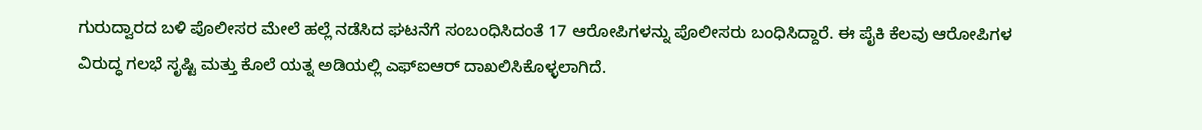ಗುರುದ್ವಾರದ ಬಳಿ ಪೊಲೀಸರ ಮೇಲೆ ಹಲ್ಲೆ ನಡೆಸಿದ ಘಟನೆಗೆ ಸಂಬಂಧಿಸಿದಂತೆ 17 ಆರೋಪಿಗಳನ್ನು ಪೊಲೀಸರು ಬಂಧಿಸಿದ್ದಾರೆ. ಈ ಪೈಕಿ ಕೆಲವು ಆರೋಪಿಗಳ ವಿರುದ್ಧ ಗಲಭೆ ಸೃಷ್ಟಿ ಮತ್ತು ಕೊಲೆ ಯತ್ನ ಅಡಿಯಲ್ಲಿ ಎಫ್ಐಆರ್ ದಾಖಲಿಸಿಕೊಳ್ಳಲಾಗಿದೆ.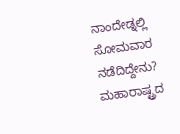ನಾಂದೇಡ್ನಲ್ಲಿ ಸೋಮವಾರ ನಡೆದಿದ್ದೇನು?
ಮಹಾರಾಷ್ಟ್ರದ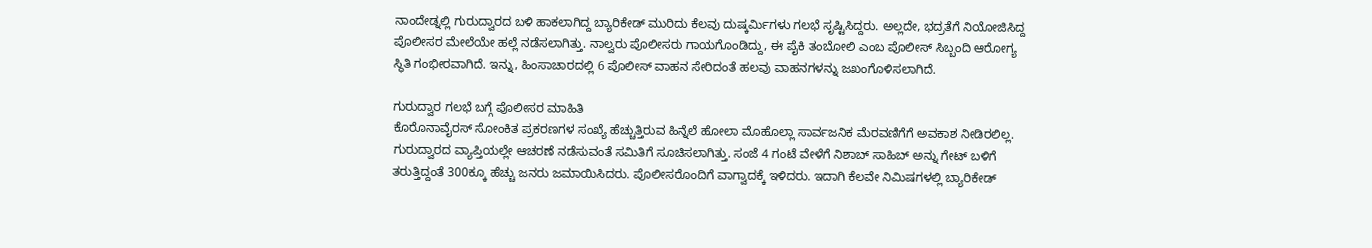ನಾಂದೇಡ್ನಲ್ಲಿ ಗುರುದ್ವಾರದ ಬಳಿ ಹಾಕಲಾಗಿದ್ದ ಬ್ಯಾರಿಕೇಡ್ ಮುರಿದು ಕೆಲವು ದುಷ್ಕರ್ಮಿಗಳು ಗಲಭೆ ಸೃಷ್ಟಿಸಿದ್ದರು. ಅಲ್ಲದೇ, ಭದ್ರತೆಗೆ ನಿಯೋಜಿಸಿದ್ದ ಪೊಲೀಸರ ಮೇಲೆಯೇ ಹಲ್ಲೆ ನಡೆಸಲಾಗಿತ್ತು. ನಾಲ್ವರು ಪೊಲೀಸರು ಗಾಯಗೊಂಡಿದ್ದು, ಈ ಪೈಕಿ ತಂಬೋಲಿ ಎಂಬ ಪೊಲೀಸ್ ಸಿಬ್ಬಂದಿ ಆರೋಗ್ಯ ಸ್ಥಿತಿ ಗಂಭೀರವಾಗಿದೆ. ಇನ್ನು, ಹಿಂಸಾಚಾರದಲ್ಲಿ 6 ಪೊಲೀಸ್ ವಾಹನ ಸೇರಿದಂತೆ ಹಲವು ವಾಹನಗಳನ್ನು ಜಖಂಗೊಳಿಸಲಾಗಿದೆ.

ಗುರುದ್ವಾರ ಗಲಭೆ ಬಗ್ಗೆ ಪೊಲೀಸರ ಮಾಹಿತಿ
ಕೊರೊನಾವೈರಸ್ ಸೋಂಕಿತ ಪ್ರಕರಣಗಳ ಸಂಖ್ಯೆ ಹೆಚ್ಚುತ್ತಿರುವ ಹಿನ್ನೆಲೆ ಹೋಲಾ ಮೊಹೊಲ್ಲಾ ಸಾರ್ವಜನಿಕ ಮೆರವಣಿಗೆಗೆ ಅವಕಾಶ ನೀಡಿರಲಿಲ್ಲ. ಗುರುದ್ವಾರದ ವ್ಯಾಪ್ತಿಯಲ್ಲೇ ಆಚರಣೆ ನಡೆಸುವಂತೆ ಸಮಿತಿಗೆ ಸೂಚಿಸಲಾಗಿತ್ತು. ಸಂಜೆ 4 ಗಂಟೆ ವೇಳೆಗೆ ನಿಶಾಬ್ ಸಾಹಿಬ್ ಅನ್ನು ಗೇಟ್ ಬಳಿಗೆ ತರುತ್ತಿದ್ದಂತೆ 300ಕ್ಕೂ ಹೆಚ್ಚು ಜನರು ಜಮಾಯಿಸಿದರು. ಪೊಲೀಸರೊಂದಿಗೆ ವಾಗ್ವಾದಕ್ಕೆ ಇಳಿದರು. ಇದಾಗಿ ಕೆಲವೇ ನಿಮಿಷಗಳಲ್ಲಿ ಬ್ಯಾರಿಕೇಡ್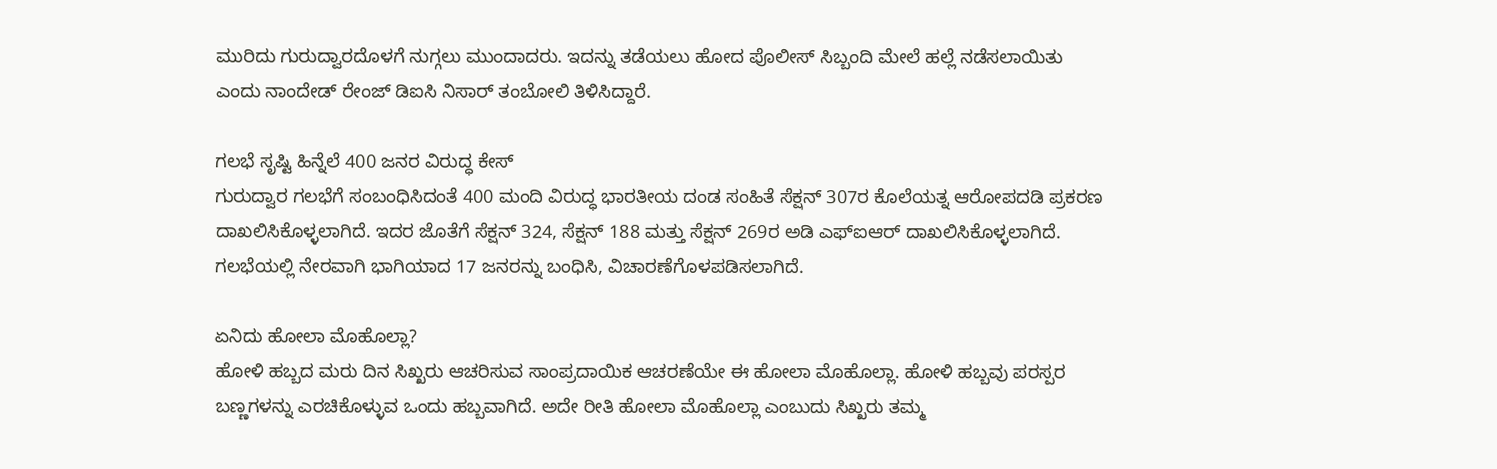ಮುರಿದು ಗುರುದ್ವಾರದೊಳಗೆ ನುಗ್ಗಲು ಮುಂದಾದರು. ಇದನ್ನು ತಡೆಯಲು ಹೋದ ಪೊಲೀಸ್ ಸಿಬ್ಬಂದಿ ಮೇಲೆ ಹಲ್ಲೆ ನಡೆಸಲಾಯಿತು ಎಂದು ನಾಂದೇಡ್ ರೇಂಜ್ ಡಿಐಸಿ ನಿಸಾರ್ ತಂಬೋಲಿ ತಿಳಿಸಿದ್ದಾರೆ.

ಗಲಭೆ ಸೃಷ್ಟಿ ಹಿನ್ನೆಲೆ 400 ಜನರ ವಿರುದ್ಧ ಕೇಸ್
ಗುರುದ್ವಾರ ಗಲಭೆಗೆ ಸಂಬಂಧಿಸಿದಂತೆ 400 ಮಂದಿ ವಿರುದ್ಧ ಭಾರತೀಯ ದಂಡ ಸಂಹಿತೆ ಸೆಕ್ಷನ್ 307ರ ಕೊಲೆಯತ್ನ ಆರೋಪದಡಿ ಪ್ರಕರಣ ದಾಖಲಿಸಿಕೊಳ್ಳಲಾಗಿದೆ. ಇದರ ಜೊತೆಗೆ ಸೆಕ್ಷನ್ 324, ಸೆಕ್ಷನ್ 188 ಮತ್ತು ಸೆಕ್ಷನ್ 269ರ ಅಡಿ ಎಫ್ಐಆರ್ ದಾಖಲಿಸಿಕೊಳ್ಳಲಾಗಿದೆ. ಗಲಭೆಯಲ್ಲಿ ನೇರವಾಗಿ ಭಾಗಿಯಾದ 17 ಜನರನ್ನು ಬಂಧಿಸಿ, ವಿಚಾರಣೆಗೊಳಪಡಿಸಲಾಗಿದೆ.

ಏನಿದು ಹೋಲಾ ಮೊಹೊಲ್ಲಾ?
ಹೋಳಿ ಹಬ್ಬದ ಮರು ದಿನ ಸಿಖ್ಖರು ಆಚರಿಸುವ ಸಾಂಪ್ರದಾಯಿಕ ಆಚರಣೆಯೇ ಈ ಹೋಲಾ ಮೊಹೊಲ್ಲಾ. ಹೋಳಿ ಹಬ್ಬವು ಪರಸ್ಪರ ಬಣ್ಣಗಳನ್ನು ಎರಚಿಕೊಳ್ಳುವ ಒಂದು ಹಬ್ಬವಾಗಿದೆ. ಅದೇ ರೀತಿ ಹೋಲಾ ಮೊಹೊಲ್ಲಾ ಎಂಬುದು ಸಿಖ್ಖರು ತಮ್ಮ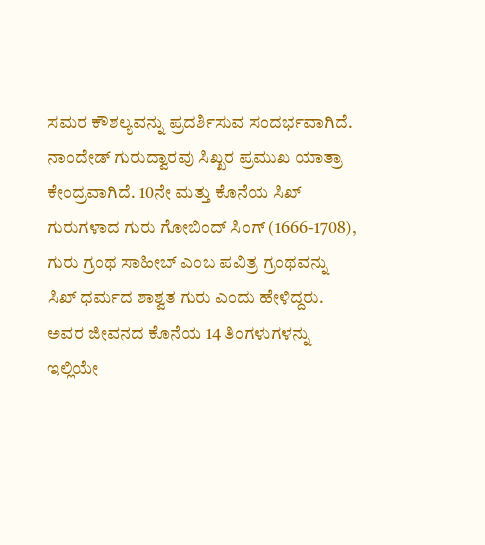ಸಮರ ಕೌಶಲ್ಯವನ್ನು ಪ್ರದರ್ಶಿಸುವ ಸಂದರ್ಭವಾಗಿದೆ. ನಾಂದೇಡ್ ಗುರುದ್ವಾರವು ಸಿಖ್ಖರ ಪ್ರಮುಖ ಯಾತ್ರಾ ಕೇಂದ್ರವಾಗಿದೆ. 10ನೇ ಮತ್ತು ಕೊನೆಯ ಸಿಖ್ ಗುರುಗಳಾದ ಗುರು ಗೋಬಿಂದ್ ಸಿಂಗ್ (1666-1708), ಗುರು ಗ್ರಂಥ ಸಾಹೀಬ್ ಎಂಬ ಪವಿತ್ರ ಗ್ರಂಥವನ್ನು ಸಿಖ್ ಧರ್ಮದ ಶಾಶ್ವತ ಗುರು ಎಂದು ಹೇಳಿದ್ದರು. ಅವರ ಜೀವನದ ಕೊನೆಯ 14 ತಿಂಗಳುಗಳನ್ನು ಇಲ್ಲಿಯೇ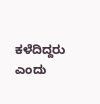ಕಳೆದಿದ್ದರು ಎಂದು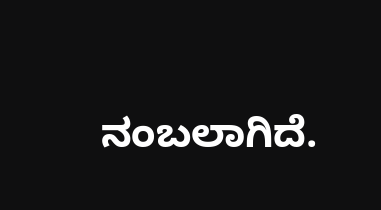ನಂಬಲಾಗಿದೆ.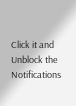Click it and Unblock the Notifications